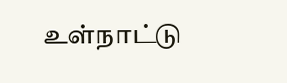உள்நாட்டு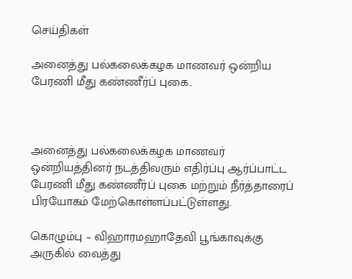செய்திகள்

அனைத்து பல்கலைக்கழக மாணவர் ஒன்றிய பேரணி மீது கண்ணீர்ப் புகை..



அனைத்து பல்கலைக்கழக மாணவர் ஒன்றியத்தினர் நடத்திவரும் எதிர்ப்பு ஆர்ப்பாட்ட பேரணி மீது கண்ணீர்ப் புகை மற்றும் நீர்த்தாரைப் பிரயோகம் மேற்கொள்ளப்பட்டுள்ளது.

கொழும்பு – விஹாரமஹாதேவி பூங்காவுக்கு அருகில் வைத்து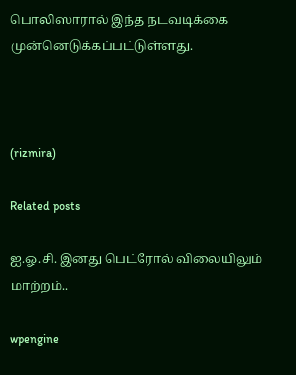பொலிஸாரால் இந்த நடவடிக்கை முன்னெடுக்கப்பட்டுள்ளது.



(rizmira)

Related posts

ஐ.ஓ.சி. இனது பெட்ரோல் விலையிலும் மாற்றம்..

wpengine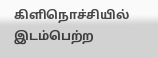கிளிநொச்சியில் இடம்பெற்ற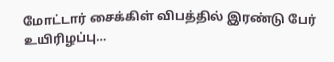மோட்டார் சைக்கிள் விபத்தில் இரண்டு பேர் உயிரிழப்பு…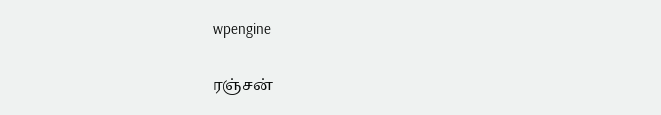wpengine

ரஞ்சன்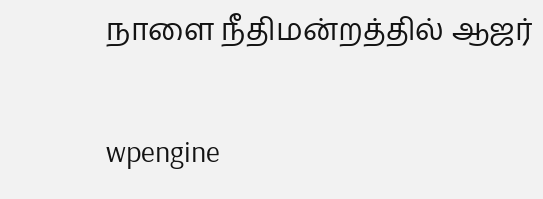நாளை நீதிமன்றத்தில் ஆஜர்

wpengine